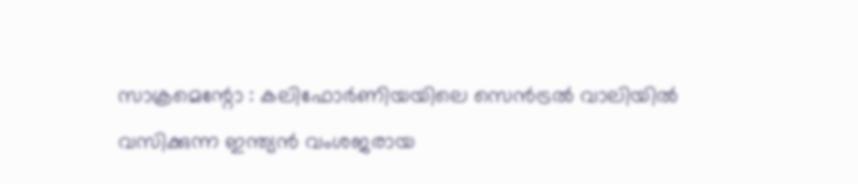സാക്രമെന്റോ : കലിഫോർണിയയിലെ സെൻട്രൽ വാലിയിൽ വസിക്കുന്ന ഇന്ത്യൻ വംശജരായ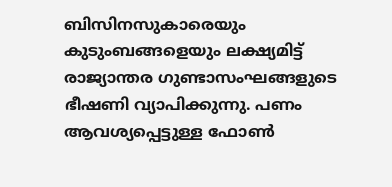ബിസിനസുകാരെയും കുടുംബങ്ങളെയും ലക്ഷ്യമിട്ട് രാജ്യാന്തര ഗുണ്ടാസംഘങ്ങളുടെ ഭീഷണി വ്യാപിക്കുന്നു. പണം ആവശ്യപ്പെട്ടുള്ള ഫോൺ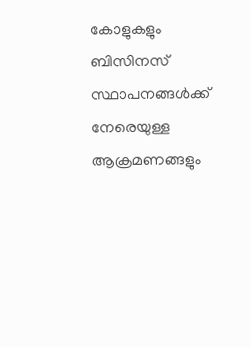കോളുകളും ബിസിനസ് സ്ഥാപനങ്ങൾക്ക് നേരെയുള്ള ആക്രമണങ്ങളും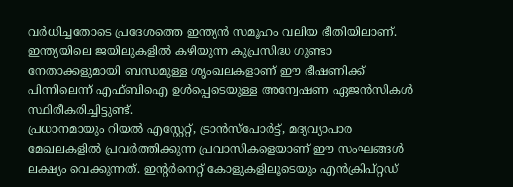വർധിച്ചതോടെ പ്രദേശത്തെ ഇന്ത്യൻ സമൂഹം വലിയ ഭീതിയിലാണ്. ഇന്ത്യയിലെ ജയിലുകളിൽ കഴിയുന്ന കുപ്രസിദ്ധ ഗുണ്ടാ നേതാക്കളുമായി ബന്ധമുള്ള ശൃംഖലകളാണ് ഈ ഭീഷണിക്ക് പിന്നിലെന്ന് എഫ്ബിഐ ഉൾപ്പെടെയുള്ള അന്വേഷണ ഏജൻസികൾ സ്ഥിരീകരിച്ചിട്ടുണ്ട്.
പ്രധാനമായും റിയൽ എസ്റ്റേറ്റ്, ട്രാൻസ്പോർട്ട്, മദ്യവ്യാപാര മേഖലകളിൽ പ്രവർത്തിക്കുന്ന പ്രവാസികളെയാണ് ഈ സംഘങ്ങൾ ലക്ഷ്യം വെക്കുന്നത്. ഇന്റർനെറ്റ് കോളുകളിലൂടെയും എൻക്രിപ്റ്റഡ്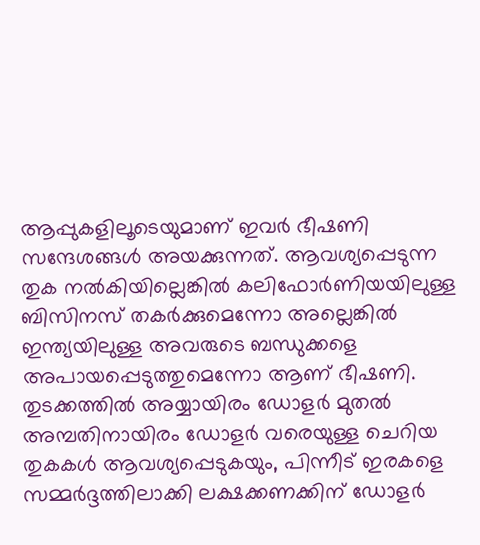ആപ്പുകളിലൂടെയുമാണ് ഇവർ ഭീഷണി സന്ദേശങ്ങൾ അയക്കുന്നത്. ആവശ്യപ്പെടുന്ന തുക നൽകിയില്ലെങ്കിൽ കലിഫോർണിയയിലുള്ള ബിസിനസ് തകർക്കുമെന്നോ അല്ലെങ്കിൽ ഇന്ത്യയിലുള്ള അവരുടെ ബന്ധുക്കളെ അപായപ്പെടുത്തുമെന്നോ ആണ് ഭീഷണി. തുടക്കത്തിൽ അയ്യായിരം ഡോളർ മുതൽ അമ്പതിനായിരം ഡോളർ വരെയുള്ള ചെറിയ തുകകൾ ആവശ്യപ്പെടുകയും, പിന്നീട് ഇരകളെ സമ്മർദ്ദത്തിലാക്കി ലക്ഷക്കണക്കിന് ഡോളർ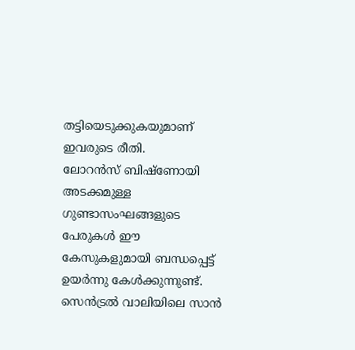തട്ടിയെടുക്കുകയുമാണ് ഇവരുടെ രീതി.
ലോറൻസ് ബിഷ്ണോയി അടക്കമുള്ള ഗുണ്ടാസംഘങ്ങളുടെ പേരുകൾ ഈ കേസുകളുമായി ബന്ധപ്പെട്ട് ഉയർന്നു കേൾക്കുന്നുണ്ട്. സെൻട്രൽ വാലിയിലെ സാൻ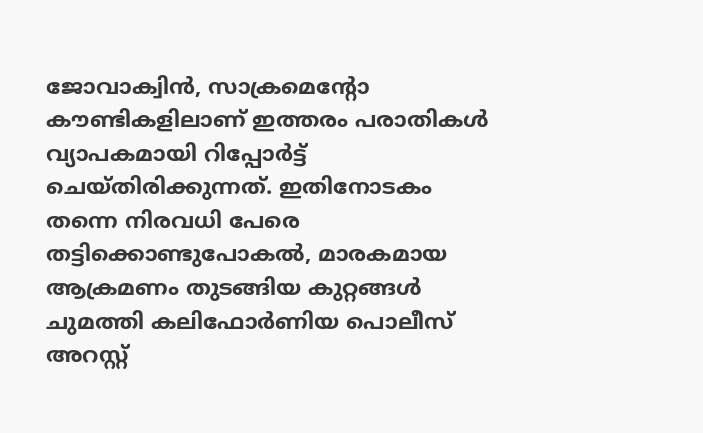ജോവാക്വിൻ, സാക്രമെന്റോ കൗണ്ടികളിലാണ് ഇത്തരം പരാതികൾ വ്യാപകമായി റിപ്പോർട്ട് ചെയ്തിരിക്കുന്നത്. ഇതിനോടകം തന്നെ നിരവധി പേരെ തട്ടിക്കൊണ്ടുപോകൽ, മാരകമായ ആക്രമണം തുടങ്ങിയ കുറ്റങ്ങൾ ചുമത്തി കലിഫോർണിയ പൊലീസ് അറസ്റ്റ്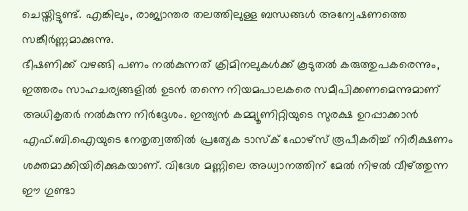ചെയ്തിട്ടുണ്ട്. എങ്കിലും, രാജ്യാന്തര തലത്തിലുള്ള ബന്ധങ്ങൾ അന്വേഷണത്തെ സങ്കീർണ്ണമാക്കുന്നു.
ഭീഷണിക്ക് വഴങ്ങി പണം നൽകുന്നത് ക്രിമിനലുകൾക്ക് കൂടുതൽ കരുത്തുപകരെന്നും, ഇത്തരം സാഹചര്യങ്ങളിൽ ഉടൻ തന്നെ നിയമപാലകരെ സമീപിക്കണമെന്നുമാണ് അധികൃതർ നൽകുന്ന നിർദ്ദേശം. ഇന്ത്യൻ കമ്മ്യൂണിറ്റിയുടെ സുരക്ഷ ഉറപ്പാക്കാൻ എഫ്.ബി.ഐയുടെ നേതൃത്വത്തിൽ പ്രത്യേക ടാസ്ക് ഫോഴ്സ് രൂപീകരിച്ച് നിരീക്ഷണം ശക്തമാക്കിയിരിക്കുകയാണ്. വിദേശ മണ്ണിലെ അധ്വാനത്തിന് മേൽ നിഴൽ വീഴ്ത്തുന്ന ഈ ഗുണ്ടാ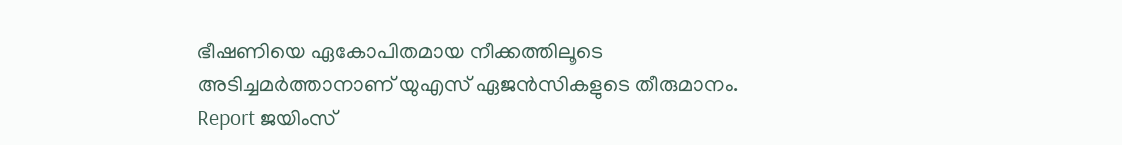ഭീഷണിയെ ഏകോപിതമായ നീക്കത്തിലൂടെ അടിച്ചമർത്താനാണ് യുഎസ് ഏജൻസികളുടെ തീരുമാനം.
Report ജയിംസ്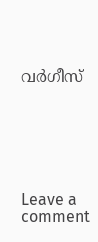വർഗീസ്






Leave a comment